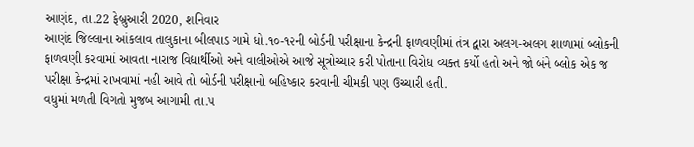આણંદ, તા.22 ફેબ્રુઆરી 2020, શનિવાર
આણંદ જિલ્લાના આંકલાવ તાલુકાના બીલપાડ ગામે ધો.૧૦-૧૨ની બોર્ડની પરીક્ષાના કેન્દ્રની ફાળવણીમાં તંત્ર દ્વારા અલગ-અલગ શાળામાં બ્લોકની ફાળવણી કરવામાં આવતા નારાજ વિદ્યાર્થીઓ અને વાલીઓએ આજે સૂત્રોચ્ચાર કરી પોતાના વિરોધ વ્યક્ત કર્યો હતો અને જો બંને બ્લોક એક જ પરીક્ષા કેન્દ્રમાં રાખવામાં નહી આવે તો બોર્ડની પરીક્ષાનો બહિષ્કાર કરવાની ચીમકી પણ ઉચ્ચારી હતી.
વધુમાં મળતી વિગતો મુજબ આગામી તા.૫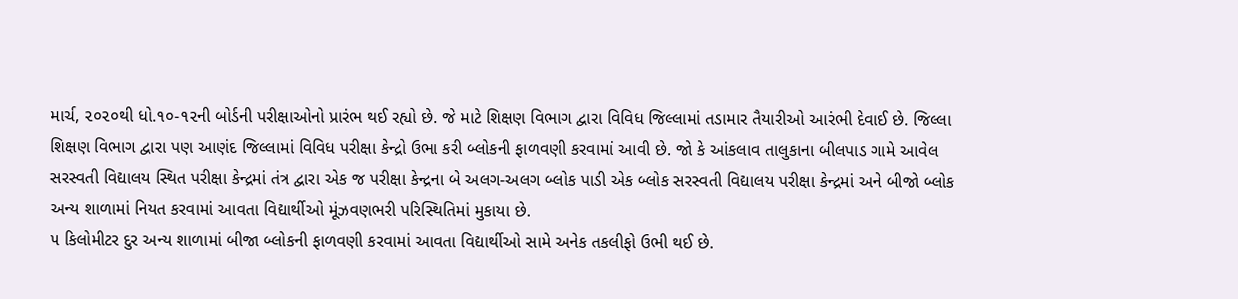માર્ચ, ૨૦૨૦થી ધો.૧૦-૧૨ની બોર્ડની પરીક્ષાઓનો પ્રારંભ થઈ રહ્યો છે. જે માટે શિક્ષણ વિભાગ દ્વારા વિવિધ જિલ્લામાં તડામાર તૈયારીઓ આરંભી દેવાઈ છે. જિલ્લા શિક્ષણ વિભાગ દ્વારા પણ આણંદ જિલ્લામાં વિવિધ પરીક્ષા કેન્દ્રો ઉભા કરી બ્લોકની ફાળવણી કરવામાં આવી છે. જો કે આંકલાવ તાલુકાના બીલપાડ ગામે આવેલ સરસ્વતી વિદ્યાલય સ્થિત પરીક્ષા કેન્દ્રમાં તંત્ર દ્વારા એક જ પરીક્ષા કેન્દ્રના બે અલગ-અલગ બ્લોક પાડી એક બ્લોક સરસ્વતી વિદ્યાલય પરીક્ષા કેન્દ્રમાં અને બીજો બ્લોક અન્ય શાળામાં નિયત કરવામાં આવતા વિદ્યાર્થીઓ મૂંઝવણભરી પરિસ્થિતિમાં મુકાયા છે.
૫ કિલોમીટર દુર અન્ય શાળામાં બીજા બ્લોકની ફાળવણી કરવામાં આવતા વિદ્યાર્થીઓ સામે અનેક તકલીફો ઉભી થઈ છે.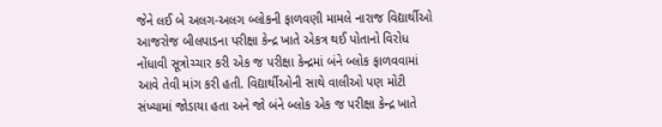જેને લઈ બે અલગ-અલગ બ્લોકની ફાળવણી મામલે નારાજ વિદ્યાર્થીઓ આજરોજ બીલપાડના પરીક્ષા કેન્દ્ર ખાતે એકત્ર થઈ પોતાનો વિરોધ નોંધાવી સૂત્રોચ્ચાર કરી એક જ પરીક્ષા કેન્દ્રમાં બંને બ્લોક ફાળવવામાં આવે તેવી માંગ કરી હતી. વિદ્યાર્થીઓની સાથે વાલીઓ પણ મોટી સંખ્યામાં જોડાયા હતા અને જો બંને બ્લોક એક જ પરીક્ષા કેન્દ્ર ખાતે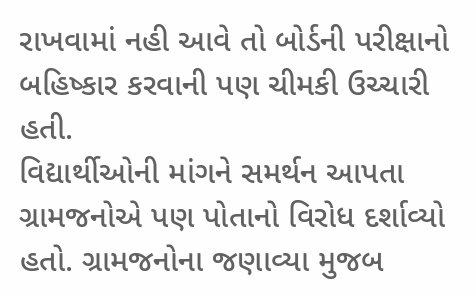રાખવામાં નહી આવે તો બોર્ડની પરીક્ષાનો બહિષ્કાર કરવાની પણ ચીમકી ઉચ્ચારી હતી.
વિદ્યાર્થીઓની માંગને સમર્થન આપતા ગ્રામજનોએ પણ પોતાનો વિરોધ દર્શાવ્યો હતો. ગ્રામજનોના જણાવ્યા મુજબ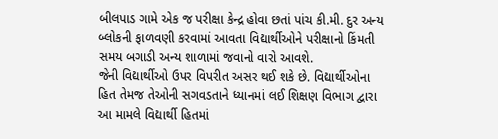બીલપાડ ગામે એક જ પરીક્ષા કેન્દ્ર હોવા છતાં પાંચ કી.મી. દુર અન્ય બ્લોકની ફાળવણી કરવામાં આવતા વિદ્યાર્થીઓને પરીક્ષાનો કિંમતી સમય બગાડી અન્ય શાળામાં જવાનો વારો આવશે.
જેની વિદ્યાર્થીઓ ઉપર વિપરીત અસર થઈ શકે છે. વિદ્યાર્થીઓના હિત તેમજ તેઓની સગવડતાને ધ્યાનમાં લઈ શિક્ષણ વિભાગ દ્વારા આ મામલે વિદ્યાર્થી હિતમાં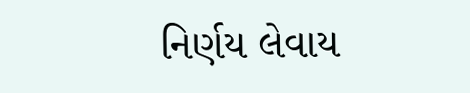નિર્ણય લેવાય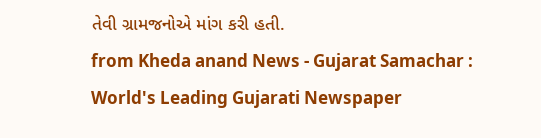તેવી ગ્રામજનોએ માંગ કરી હતી.
from Kheda anand News - Gujarat Samachar : World's Leading Gujarati Newspaper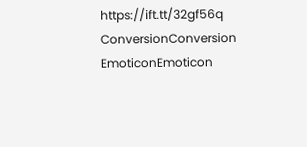https://ift.tt/32gf56q
ConversionConversion EmoticonEmoticon